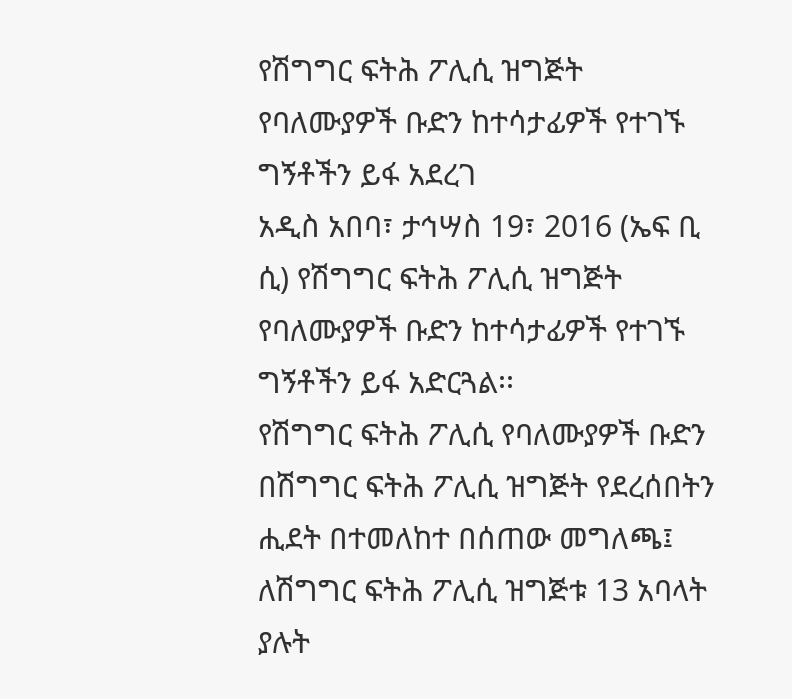የሽግግር ፍትሕ ፖሊሲ ዝግጅት የባለሙያዎች ቡድን ከተሳታፊዎች የተገኙ ግኝቶችን ይፋ አደረገ
አዲስ አበባ፣ ታኅሣስ 19፣ 2016 (ኤፍ ቢ ሲ) የሽግግር ፍትሕ ፖሊሲ ዝግጅት የባለሙያዎች ቡድን ከተሳታፊዎች የተገኙ ግኝቶችን ይፋ አድርጓል፡፡
የሽግግር ፍትሕ ፖሊሲ የባለሙያዎች ቡድን በሽግግር ፍትሕ ፖሊሲ ዝግጅት የደረሰበትን ሒደት በተመለከተ በሰጠው መግለጫ፤ ለሽግግር ፍትሕ ፖሊሲ ዝግጅቱ 13 አባላት ያሉት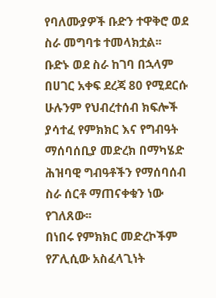የባለሙያዎች ቡድን ተዋቅሮ ወደ ስራ መግባቱ ተመላክቷል፡፡
ቡድኑ ወደ ስራ ከገባ በኋላም በሀገር አቀፍ ደረጃ 80 የሚደርሱ ሁሉንም የህብረተሰብ ክፍሎች ያሳተፈ የምክክር እና የግብዓት ማሰባሰቢያ መድረክ በማካሄድ ሕዝባዊ ግብዓቶችን የማሰባሰብ ስራ ሰርቶ ማጠናቀቁን ነው የገለጸው፡፡
በነበሩ የምክክር መድረኮችም የፖሊሲው አስፈላጊነት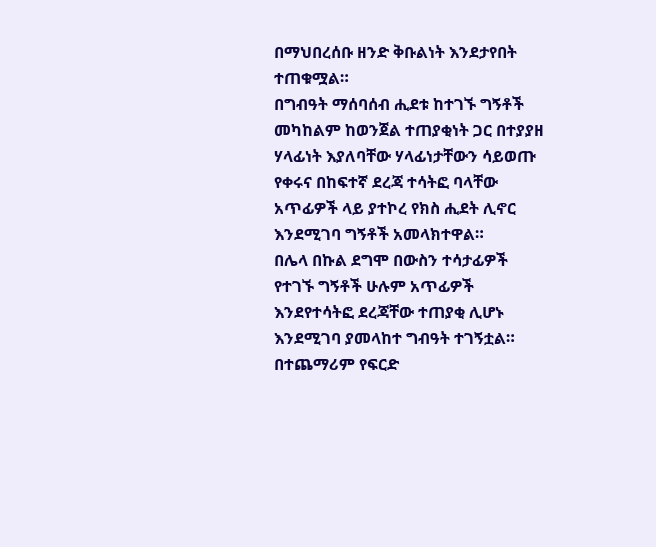በማህበረሰቡ ዘንድ ቅቡልነት እንደታየበት ተጠቁሟል።
በግብዓት ማሰባሰብ ሒደቱ ከተገኙ ግኝቶች መካከልም ከወንጀል ተጠያቂነት ጋር በተያያዘ ሃላፊነት እያለባቸው ሃላፊነታቸውን ሳይወጡ የቀሩና በከፍተኛ ደረጃ ተሳትፎ ባላቸው አጥፊዎች ላይ ያተኮረ የክስ ሒደት ሊኖር እንደሚገባ ግኝቶች አመላክተዋል።
በሌላ በኩል ደግሞ በውስን ተሳታፊዎች የተገኙ ግኝቶች ሁሉም አጥፊዎች እንደየተሳትፎ ደረጃቸው ተጠያቂ ሊሆኑ እንደሚገባ ያመላከተ ግብዓት ተገኝቷል።
በተጨማሪም የፍርድ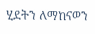ሂደትን ለማከናወን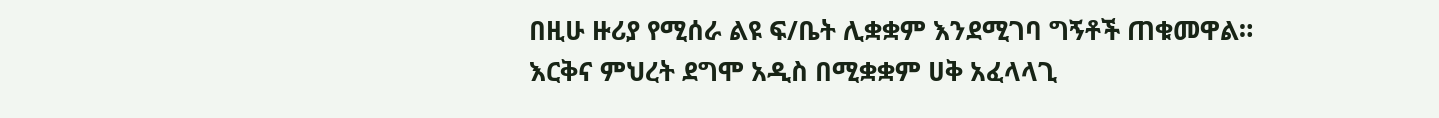በዚሁ ዙሪያ የሚሰራ ልዩ ፍ/ቤት ሊቋቋም እንደሚገባ ግኝቶች ጠቁመዋል።
እርቅና ምህረት ደግሞ አዲስ በሚቋቋም ሀቅ አፈላላጊ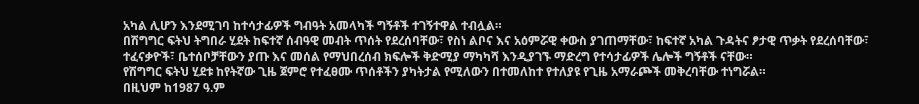አካል ሊሆን እንደሚገባ ከተሳታፊዎች ግብዓት አመላካች ግኝቶች ተገኝተዋል ተብሏል።
በሽግግር ፍትህ ትግበራ ሂደት ከፍተኛ ሰብዓዊ መብት ጥሰት የደረሰባቸው፣ የስነ ልቦና እና አዕምሯዊ ቀውስ ያገጠማቸው፣ ከፍተኛ አካል ጉዳትና ፆታዊ ጥቃት የደረሰባቸው፣ ተፈናቃዮች፣ ቤተሰቦቻቸውን ያጡ እና መሰል የማህበረሰብ ክፍሎች ቅድሚያ ማካካሻ እንዲያገኙ ማድረግ የተሳታፊዎች ሌሎች ግኝቶች ናቸው።
የሽግግር ፍትህ ሂደቱ ከየትኛው ጊዜ ጀምሮ የተፈፀሙ ጥሰቶችን ያካትታል የሚለውን በተመለከተ የተለያዩ የጊዜ አማራጮች መቅረባቸው ተነግሯል።
በዚህም ከ1987 ዓ.ም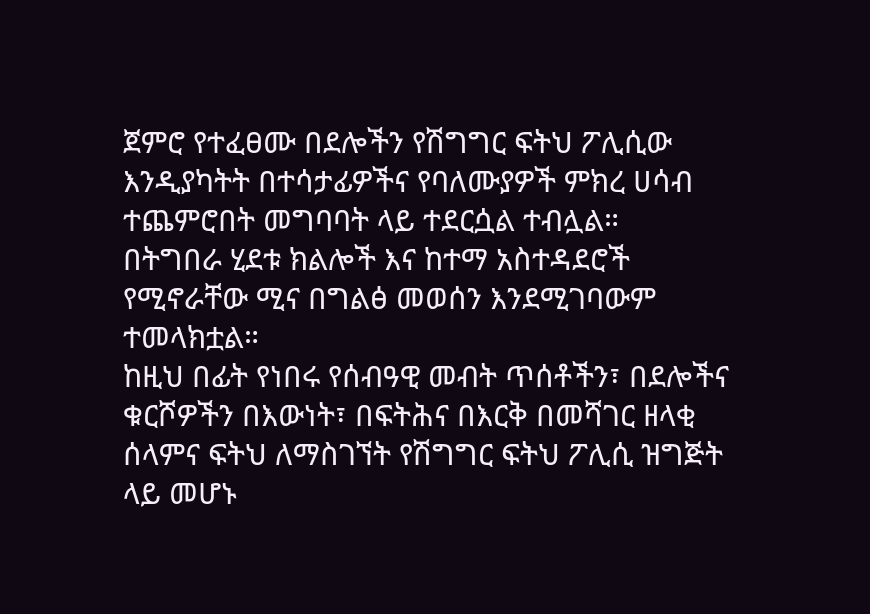ጀምሮ የተፈፀሙ በደሎችን የሽግግር ፍትህ ፖሊሲው እንዲያካትት በተሳታፊዎችና የባለሙያዎች ምክረ ሀሳብ ተጨምሮበት መግባባት ላይ ተደርሷል ተብሏል።
በትግበራ ሂደቱ ክልሎች እና ከተማ አስተዳደሮች የሚኖራቸው ሚና በግልፅ መወሰን እንደሚገባውም ተመላክቷል።
ከዚህ በፊት የነበሩ የሰብዓዊ መብት ጥሰቶችን፣ በደሎችና ቁርሾዎችን በእውነት፣ በፍትሕና በእርቅ በመሻገር ዘላቂ ሰላምና ፍትህ ለማስገኘት የሽግግር ፍትህ ፖሊሲ ዝግጅት ላይ መሆኑ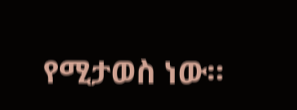የሚታወስ ነው።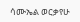ሳሙኤል ወርቃየሁ